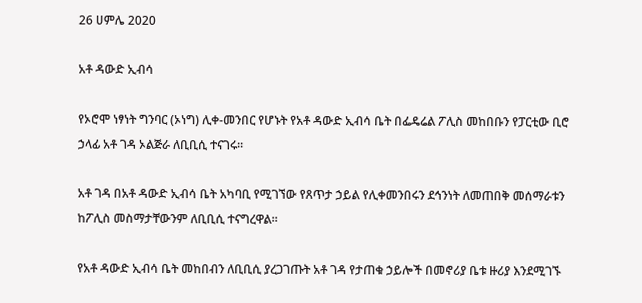26 ሀምሌ 2020

አቶ ዳውድ ኢብሳ

የኦሮሞ ነፃነት ግንባር (ኦነግ) ሊቀ-መንበር የሆኑት የአቶ ዳውድ ኢብሳ ቤት በፌዴሬል ፖሊስ መከበቡን የፓርቲው ቢሮ ኃላፊ አቶ ገዳ ኦልጅራ ለቢቢሲ ተናገሩ።

አቶ ገዳ በአቶ ዳውድ ኢብሳ ቤት አካባቢ የሚገኘው የጸጥታ ኃይል የሊቀመንበሩን ደኅንነት ለመጠበቅ መሰማራቱን ከፖሊስ መስማታቸውንም ለቢቢሲ ተናግረዋል።

የአቶ ዳውድ ኢብሳ ቤት መከበብን ለቢቢሲ ያረጋገጡት አቶ ገዳ የታጠቁ ኃይሎች በመኖሪያ ቤቱ ዙሪያ እንደሚገኙ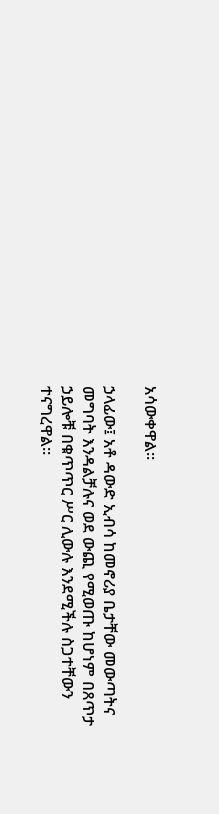አሳውቀዋል።

ኃላፊው፤ አቶ ዳውድ ኢብሳ ከመኖሪያ ቤታቸው መውጣትና መግባት እንዳልቻሉና ወደ ውጪ የሚወጡ ከሆነም በጸጥታ ኃይሎቹ በቁጥጥር ሥር ሊውሉ እንደሚችሉ ስጋተቸውን ተናግረዋል።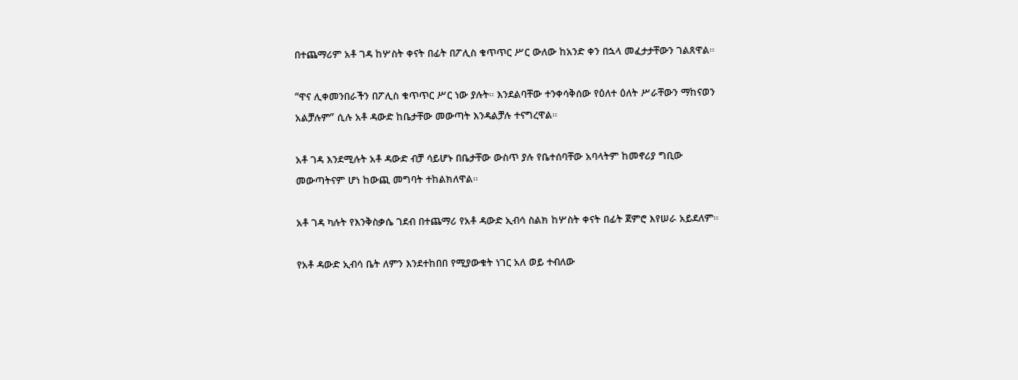በተጨማሪም አቶ ገዳ ከሦስት ቀናት በፊት በፖሊስ ቁጥጥር ሥር ውለው ከአንድ ቀን በኋላ መፈታታቸውን ገልጸዋል።

“ዋና ሊቀመንበራችን በፖሊስ ቁጥጥር ሥር ነው ያሉት። እንደልባቸው ተንቀሳቅሰው የዕለተ ዕለት ሥራቸውን ማከናወን አልቻሉም” ሲሉ አቶ ዳውድ ከቤታቸው መውጣት እንዳልቻሉ ተናግረዋል።

አቶ ገዳ እንደሚሉት አቶ ዳውድ ብቻ ሳይሆኑ በቤታቸው ውስጥ ያሉ የቤተሰባቸው አባላትም ከመኖሪያ ግቢው መውጣትናም ሆነ ከውጪ መግባት ተከልክለዋል።

አቶ ገዳ ካሉት የእንቅስቃሴ ገደብ በተጨማሪ የአቶ ዳውድ ኢብሳ ስልክ ከሦስት ቀናት በፊት ጀምሮ እየሠራ አይደለም።

የአቶ ዳውድ ኢብሳ ቤት ለምን እንደተከበበ የሚያውቁት ነገር አለ ወይ ተብለው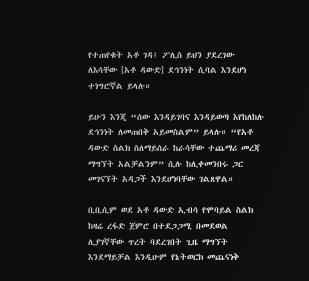የተጠየቁት አቶ ገዳ፤ ፖሊስ ይህን ያደረገው ለእሳቸው [አቶ ዳውድ] ደኅንነት ሲባል እንደሆነ ተነግሮኛል ይላሉ።

ይሁን እንጂ “ሰው እንዳይገባና እንዳይወጣ እየከለከሉ ደኅንነት ለመጠበቅ አይመስልም” ይላሉ። “የአቶ ዳውድ ስልክ ስለማይሰራ ከራሳቸው ተጨማሪ መረጃ ማግኘት አልቻልንም” ሲሉ ከሊቀመንበሩ ጋር መገናኘት አዳጋች እንደሆነባቸው ገልጸዋል።

ቢቢሲም ወደ አቶ ዳውድ ኢብሳ የሞባይል ስልክ ከዛሬ ረፋድ ጀምሮ በተደጋጋሚ በመደወል ሊያገኛቸው ጥረት ባደረገበት ጊዜ ማግኘት እንደማይቻል እንዲሁም የኔትወርክ መጨናነቅ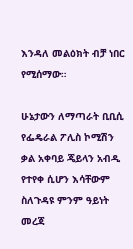እንዳለ መልዕክት ብቻ ነበር የሚሰማው።

ሁኔታውን ለማጣራት ቢቢሲ የፌዴራል ፖሊስ ኮሚሽን ቃል አቀባይ ጄይላን አብዲ የተየቀ ሲሆን እሳቸውም ስለጉዳዩ ምንም ዓይነት መረጃ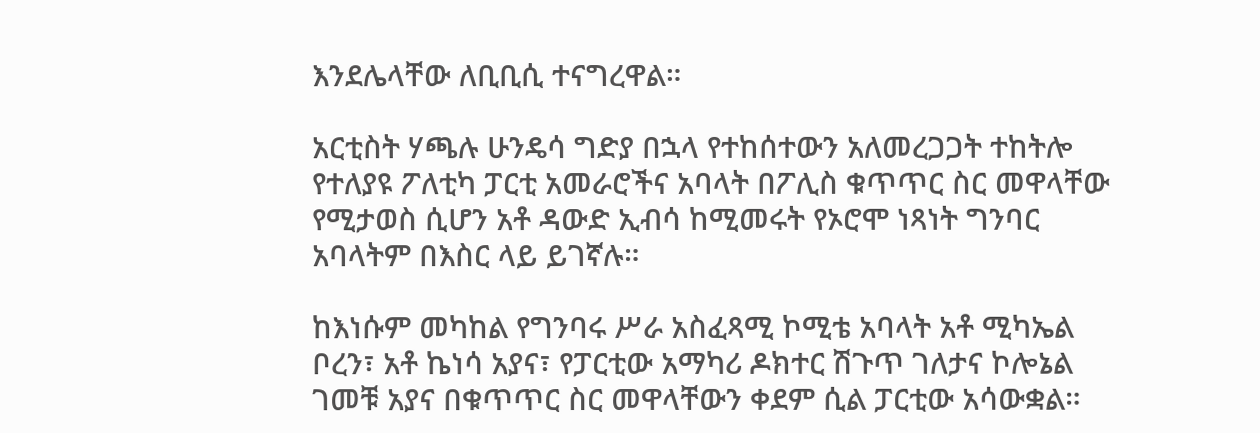እንደሌላቸው ለቢቢሲ ተናግረዋል።

አርቲስት ሃጫሉ ሁንዴሳ ግድያ በኋላ የተከሰተውን አለመረጋጋት ተከትሎ የተለያዩ ፖለቲካ ፓርቲ አመራሮችና አባላት በፖሊስ ቁጥጥር ስር መዋላቸው የሚታወስ ሲሆን አቶ ዳውድ ኢብሳ ከሚመሩት የኦሮሞ ነጻነት ግንባር አባላትም በእስር ላይ ይገኛሉ።

ከእነሱም መካከል የግንባሩ ሥራ አስፈጻሚ ኮሚቴ አባላት አቶ ሚካኤል ቦረን፣ አቶ ኬነሳ አያና፣ የፓርቲው አማካሪ ዶክተር ሽጉጥ ገለታና ኮሎኔል ገመቹ አያና በቁጥጥር ስር መዋላቸውን ቀደም ሲል ፓርቲው አሳውቋል።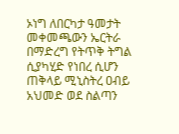ኦነግ ለበርካታ ዓመታት መቀመጫውን ኤርትራ በማድረግ የትጥቅ ትግል ሲያካሂድ የነበረ ሲሆን ጠቅላይ ሚኒስትረ ዐብይ አህመድ ወደ ስልጣን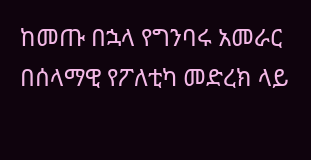ከመጡ በኋላ የግንባሩ አመራር በሰላማዊ የፖለቲካ መድረክ ላይ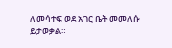ለመሳተፍ ወደ አገር ቤት መመለሱ ይታወቃል።